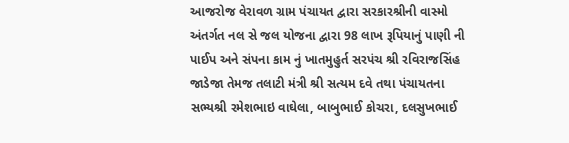આજરોજ વેરાવળ ગ્રામ પંચાયત દ્વારા સરકારશ્રીની વાસ્મો અંતર્ગત નલ સે જલ યોજના દ્વારા 98 લાખ રૂપિયાનું પાણી ની પાઈપ અને સંપના કામ નું ખાતમુહુર્ત સરપંચ શ્રી રવિરાજસિંહ જાડેજા તેમજ તલાટી મંત્રી શ્રી સત્યમ દવે તથા પંચાયતના સભ્યશ્રી રમેશભાઇ વાઘેલા, બાબુભાઈ કોચરા, દલસુખભાઈ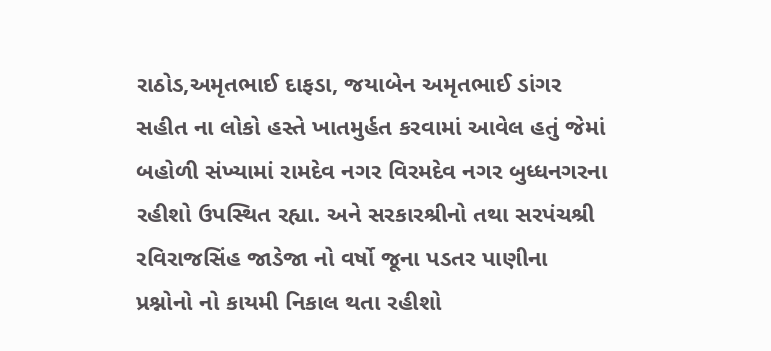રાઠોડ,અમૃતભાઈ દાફડા, જયાબેન અમૃતભાઈ ડાંગર સહીત ના લોકો હસ્તે ખાતમુર્હત કરવામાં આવેલ હતું જેમાં બહોળી સંખ્યામાં રામદેવ નગર વિરમદેવ નગર બુધ્ધનગરના રહીશો ઉપસ્થિત રહ્યા. અને સરકારશ્રીનો તથા સરપંચશ્રી રવિરાજસિંહ જાડેજા નો વર્ષો જૂના પડતર પાણીના પ્રશ્નોનો નો કાયમી નિકાલ થતા રહીશો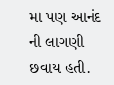મા પણ આનંદ ની લાગણી છવાય હતી.